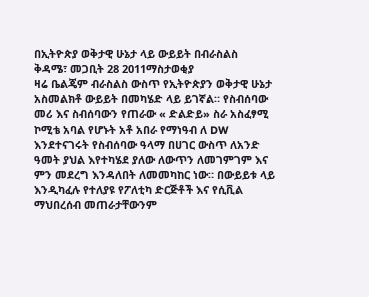በኢትዮጵያ ወቅታዊ ሁኔታ ላይ ውይይት በብራስልስ
ቅዳሜ፣ መጋቢት 28 2011ማስታወቂያ
ዛሬ ቤልጄም ብራስልስ ውስጥ የኢትዮጵያን ወቅታዊ ሁኔታ አስመልክቶ ውይይት በመካሄድ ላይ ይገኛል። የስብሰባው መሪ እና ስብሰባውን የጠራው « ድልድይ» ስራ አስፈፃሚ ኮሚቴ አባል የሆኑት አቶ አበራ የማነዓብ ለ DW እንደተናገሩት የስብሰባው ዓላማ በሀገር ውስጥ ለአንድ ዓመት ያህል እየተካሄደ ያለው ለውጥን ለመገምገም እና ምን መደረግ እንዳለበት ለመመካከር ነው። በውይይቱ ላይ እንዲካፈሉ የተለያዩ የፖለቲካ ድርጅቶች እና የሲቪል ማህበረሰብ መጠራታቸውንም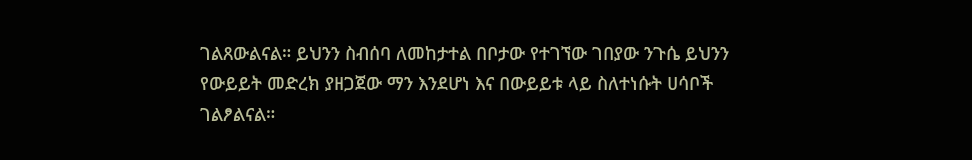ገልጸውልናል። ይህንን ስብሰባ ለመከታተል በቦታው የተገኘው ገበያው ንጉሴ ይህንን የውይይት መድረክ ያዘጋጀው ማን እንደሆነ እና በውይይቱ ላይ ስለተነሱት ሀሳቦች ገልፆልናል።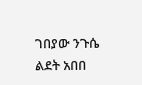ገበያው ንጉሴ
ልደት አበበ